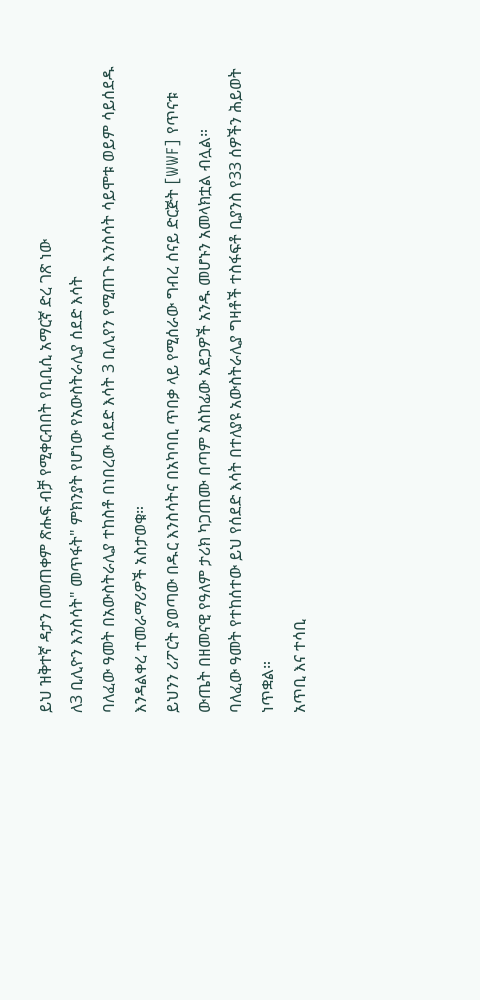ይህ ዝቅተኛ ዳታን በመጠቀም ጽሑፍ ብቻ የሚቀርብበት የቢቢሲ አማርኛ ድረ ገጽ ነው
ለ3 ቢሊዮን እንስሳት" መጥፋት" ምክንያት የሆነው የአውስትራሊያ ሰደድ እሳት
ባለፈው ዓመት በአውስትራሊያ ተከስቶ በነበረው ሰደድ እሳት 3 ቢሊየን የሚጠጉ እንስሳት ሳይሞቱ ወይም ሳይሰደዱ እንዳልቀረ ተመራማሪዎች አስታወቁ።
ይህንን ሪፖርት ያወጣው በዱር እንስሳትና በአካባቢ ጥበቃ ላይ የሚሰራው ግብረ ሰናይ ድርጅት [WWF] የጥናቱ ውጤት በዘመናዊ የዓለም ታሪክ ካጋጠሙ በጣም አስከፊው አደጋዎች አንዱ መሆኑን አመላክቷል ብሏል።
ባለፈው ዓመት የተከሰተው ይህ የሰደድ እሳት በተለያዩ አውስትራሊያ ግዛቶች ተስፋፍቶ ቢያንስ የ33 ሰዎችን ሕይወት ነጥቋል።
አጥቢ እና ተሳቢ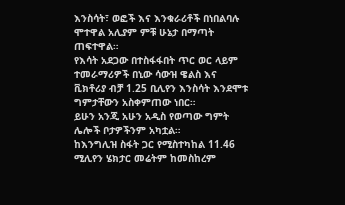እንስሳት፣ ወፎች እና እንቁራሪቶች በነበልባሉ ሞተዋል አሊያም ምቹ ሁኔታ በማጣት ጠፍተዋል።
የእሳት አደጋው በተስፋፋበት ጥር ወር ላይም ተመራማሪዎች በኒው ሳውዝ ዌልስ እና ቪክቶሪያ ብቻ 1.25 ቢሊየን እንስሳት እንደሞቱ ግምታቸውን አስቀምጠው ነበር።
ይሁን አንጂ አሁን አዲስ የወጣው ግምት ሌሎች ቦታዎችንም አካቷል።
ከእንግሊዝ ስፋት ጋር የሚስተካከል 11.46 ሚሊየን ሄክታር መሬትም ከመስከረም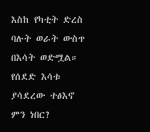እስከ የካቲት ድረስ ባሉት ወራት ውስጥ በእሳት ወድሟል።
የሰደድ እሳቱ ያሳደረው ተፅእኖ ምን ነበር?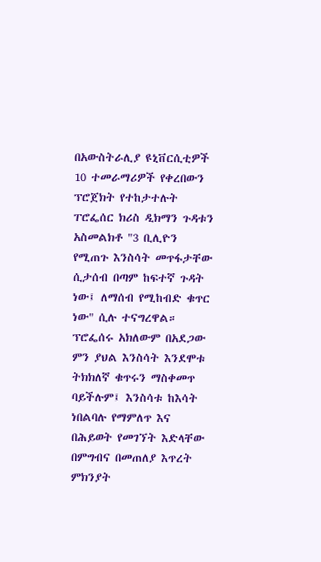በአውስትራሊያ ዩኒቨርሲቲዎች 10 ተመራማሪዎች የቀረበውን ፕሮጀክት የተከታተሉት ፐሮፌሰር ክሪስ ዲክማን ጉዳቱን አስመልክቶ "3 ቢሊዮን የሚጠጉ እንስሳት መጥፋታቸው ሲታሰብ በጣም ከፍተኛ ጉዳት ነው፤ ለማሰብ የሚከብድ ቁጥር ነው" ሲሉ ተናግረዋል።
ፕሮፌሰሩ አክለውም በአደጋው ምን ያህል እንስሳት እንደሞቱ ትክክለኛ ቁጥሩን ማስቀመጥ ባይችሉም፤ እንስሳቱ ከእሳት ነበልባሉ የማምለጥ እና በሕይወት የመገኘት እድላቸው በምግብና በመጠለያ እጥረት ምክንያት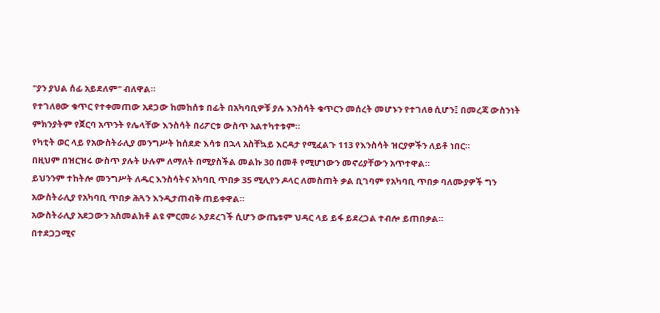"ያን ያህል ሰፊ አይደለም" ብለዋል።
የተገለፀው ቁጥር የተቀመጠው አደጋው ከመከሰቱ በፊት በአካባቢዎቹ ያሉ እንስሳት ቁጥርን መሰረት መሆኑን የተገለፀ ሲሆን፤ በመረጃ ውስንነት ምክንያትም የጀርባ አጥንት የሌላቸው እንስሳት በሪፖርቱ ውስጥ አልተካተቱም።
የካቲት ወር ላይ የአውስትራሊያ መንግሥት ከሰደድ እሳቱ በኋላ አስቸኳይ እርዳታ የሚፈልጉ 113 የእንስሳት ዝርያዎችን ለይቶ ነበር።
በዚህም በዝርዝሩ ውስጥ ያሉት ሁሉም ለማለት በሚያስችል መልኩ 30 በመቶ የሚሆነውን መኖሪያቸውን አጥተዋል።
ይህንንም ተከትሎ መንግሥት ለዱር እንስሳትና አካባቢ ጥበቃ 35 ሚሊየን ዶላር ለመስጠት ቃል ቢገባም የአካባቢ ጥበቃ ባለሙያዎች ግን አውስትራሊያ የአካባቢ ጥበቃ ሕጓን እንዲታጠብቅ ጠይቀዋል።
አውስትራሊያ አደጋውን አስመልክቶ ልዩ ምርመራ እያደረገች ሲሆን ውጤቱም ህዳር ላይ ይፋ ይደረጋል ተብሎ ይጠበቃል።
በተደጋጋሚና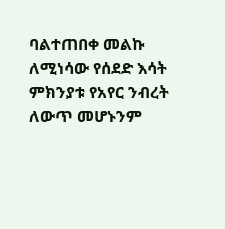ባልተጠበቀ መልኩ ለሚነሳው የሰደድ እሳት ምክንያቱ የአየር ንብረት ለውጥ መሆኑንም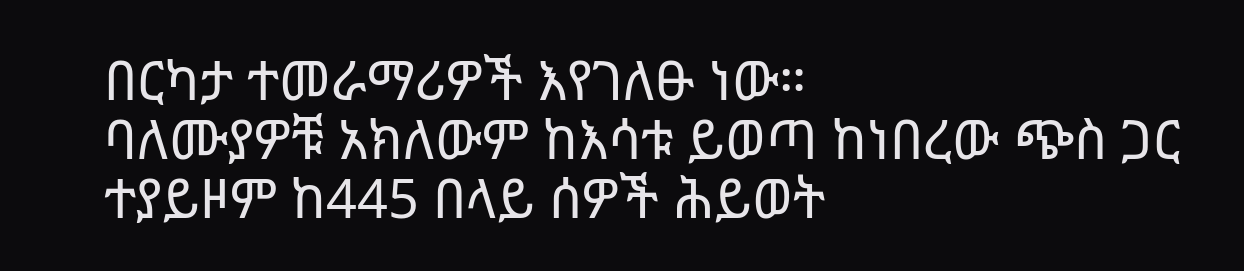በርካታ ተመራማሪዎች እየገለፁ ነው።
ባለሙያዎቹ አክለውም ከእሳቱ ይወጣ ከነበረው ጭስ ጋር ተያይዞም ከ445 በላይ ሰዎች ሕይወት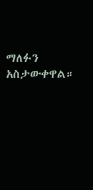ማለፉን አስታውቀዋል።